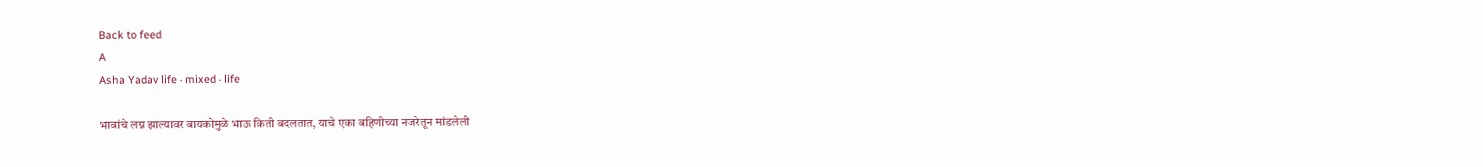Back to feed
A
Asha Yadav life · mixed · life

भावांचे लग्न झाल्यावर बायकोमुळे भाऊ किती बदलतात, याचे एका बहिणीच्या नजरेतून मांडलेली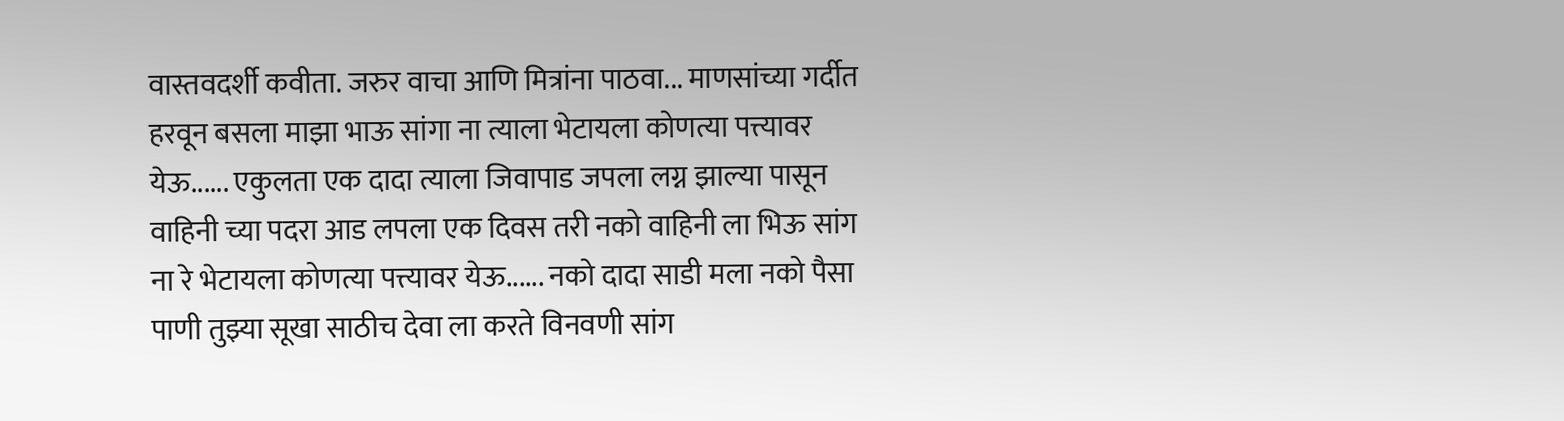वास्तवदर्शी कवीता. जरुर वाचा आणि मित्रांना पाठवा... माणसांच्या गर्दीत हरवून बसला माझा भाऊ सांगा ना त्याला भेटायला कोणत्या पत्त्यावर येऊ...... एकुलता एक दादा त्याला जिवापाड जपला लग्न झाल्या पासून वाहिनी च्या पदरा आड लपला एक दिवस तरी नको वाहिनी ला भिऊ सांग ना रे भेटायला कोणत्या पत्त्यावर येऊ...... नको दादा साडी मला नको पैसा पाणी तुझ्या सूखा साठीच देवा ला करते विनवणी सांग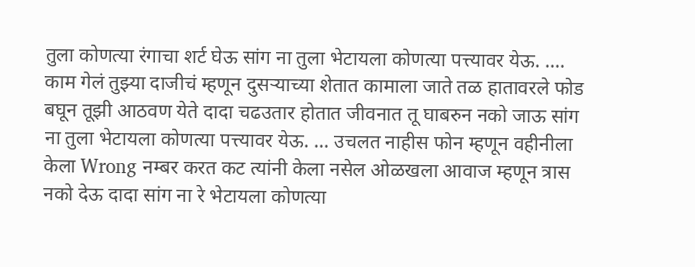तुला कोणत्या रंगाचा शर्ट घेऊ सांग ना तुला भेटायला कोणत्या पत्त्यावर येऊ. .... काम गेलं तुझ्या दाजीचं म्हणून दुसऱ्याच्या शेतात कामाला जाते तळ हातावरले फोड बघून तूझी आठवण येते दादा चढउतार होतात जीवनात तू घाबरुन नको जाऊ सांग ना तुला भेटायला कोणत्या पत्त्यावर येऊ. ... उचलत नाहीस फोन म्हणून वहीनीला केला Wrong नम्बर करत कट त्यांनी केला नसेल ओळखला आवाज म्हणून त्रास नको देऊ दादा सांग ना रे भेटायला कोणत्या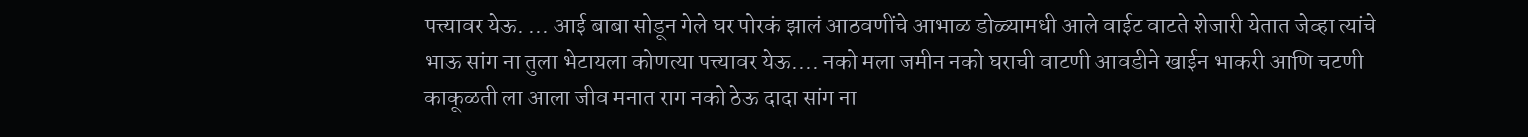पत्त्यावर येऊ. ... आई बाबा सोडून गेले घर पोरकं झालं आठवणींचे आभाळ डोळ्यामधी आले वाईट वाटते शेजारी येतात जेव्हा त्यांचे भाऊ सांग ना तुला भेटायला कोणत्या पत्त्यावर येऊ.... नको मला जमीन नको घराची वाटणी आवडीने खाईन भाकरी आणि चटणी काकूळती ला आला जीव मनात राग नको ठेऊ दादा सांग ना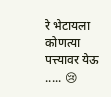रे भेटायला कोणत्या पत्त्यावर येऊ ..... 😢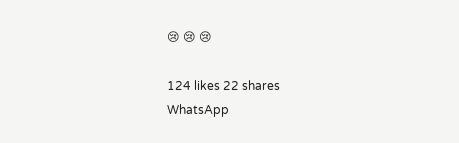😢 😢 😢

124 likes 22 shares
WhatsApp